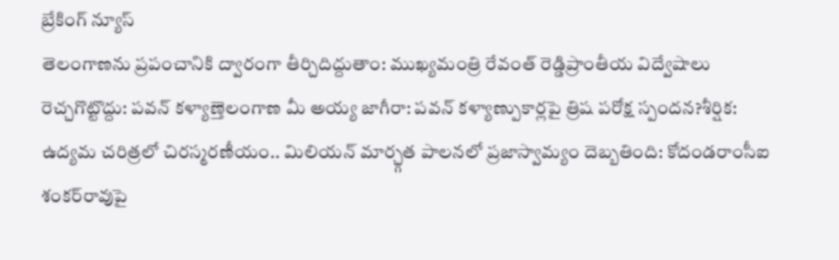బ్రేకింగ్ న్యూస్
తెలంగాణను ప్రపంచానికి ద్వారంగా తీర్చిదిద్దుతాం: ముఖ్యమంత్రి రేవంత్ రెడ్డిప్రాంతీయ విద్వేషాలు రెచ్చగొట్టొద్దు: పవన్ కళ్యాణ్తెలంగాణ మీ అయ్య జాగీరా: పవన్ కళ్యాణ్పుకార్లపై త్రిష పరోక్ష స్పందన?శీర్షిక: ఉద్యమ చరిత్రలో చిరస్మరణీయం.. మిలియన్ మార్చ్గత పాలనలో ప్రజాస్వామ్యం దెబ్బతింది: కోదండరాంసీఐ శంకర్‌రావుపై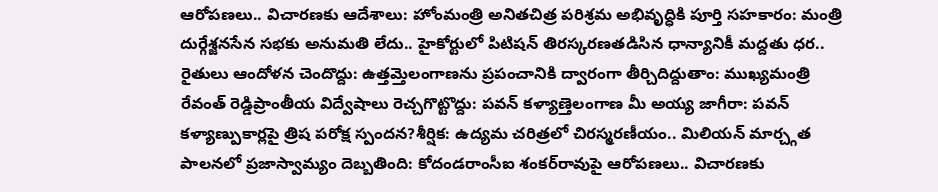ఆరోపణలు.. విచారణకు ఆదేశాలు: హోంమంత్రి అనితచిత్ర పరిశ్రమ అభివృద్ధికి పూర్తి సహకారం: మంత్రి దుర్గేశ్జనసేన సభకు అనుమతి లేదు.. హైకోర్టులో పిటిషన్ తిరస్కరణతడిసిన ధాన్యానికీ మద్దతు ధర.. రైతులు ఆందోళన చెందొద్దు: ఉత్తమ్తెలంగాణను ప్రపంచానికి ద్వారంగా తీర్చిదిద్దుతాం: ముఖ్యమంత్రి రేవంత్ రెడ్డిప్రాంతీయ విద్వేషాలు రెచ్చగొట్టొద్దు: పవన్ కళ్యాణ్తెలంగాణ మీ అయ్య జాగీరా: పవన్ కళ్యాణ్పుకార్లపై త్రిష పరోక్ష స్పందన?శీర్షిక: ఉద్యమ చరిత్రలో చిరస్మరణీయం.. మిలియన్ మార్చ్గత పాలనలో ప్రజాస్వామ్యం దెబ్బతింది: కోదండరాంసీఐ శంకర్‌రావుపై ఆరోపణలు.. విచారణకు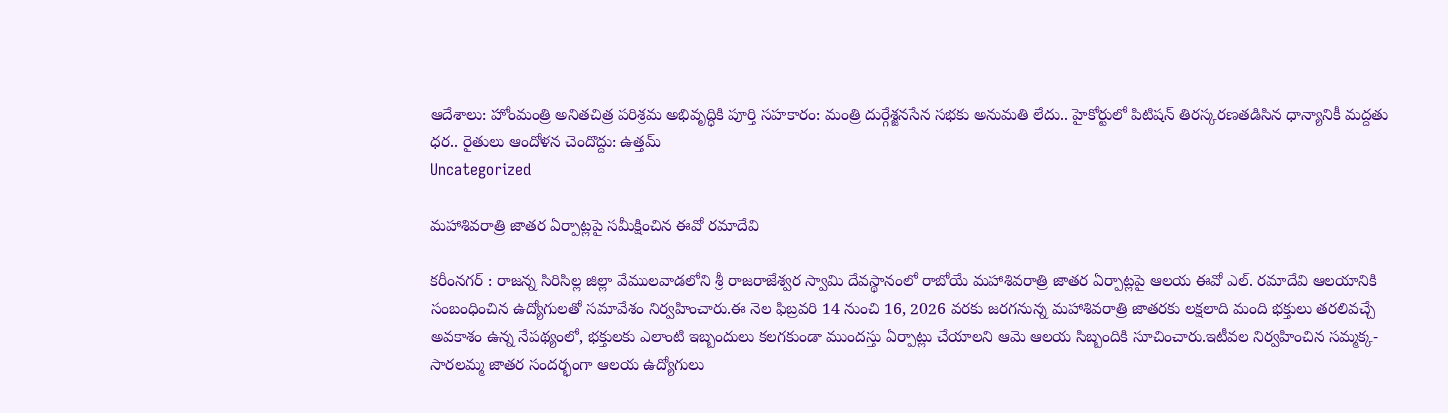ఆదేశాలు: హోంమంత్రి అనితచిత్ర పరిశ్రమ అభివృద్ధికి పూర్తి సహకారం: మంత్రి దుర్గేశ్జనసేన సభకు అనుమతి లేదు.. హైకోర్టులో పిటిషన్ తిరస్కరణతడిసిన ధాన్యానికీ మద్దతు ధర.. రైతులు ఆందోళన చెందొద్దు: ఉత్తమ్
Uncategorized

మహాశివరాత్రి జాతర ఏర్పాట్లపై సమీక్షించిన ఈవో రమాదేవి

కరీంనగర్ : రాజన్న సిరిసిల్ల జిల్లా వేములవాడలోని శ్రీ రాజరాజేశ్వర స్వామి దేవస్థానంలో రాబోయే మహాశివరాత్రి జాతర ఏర్పాట్లపై ఆలయ ఈవో ఎల్. రమాదేవి ఆలయానికి సంబంధించిన ఉద్యోగులతో సమావేశం నిర్వహించారు.ఈ నెల ఫిబ్రవరి 14 నుంచి 16, 2026 వరకు జరగనున్న మహాశివరాత్రి జాతరకు లక్షలాది మంది భక్తులు తరలివచ్చే అవకాశం ఉన్న నేపథ్యంలో, భక్తులకు ఎలాంటి ఇబ్బందులు కలగకుండా ముందస్తు ఏర్పాట్లు చేయాలని ఆమె ఆలయ సిబ్బందికి సూచించారు.ఇటీవల నిర్వహించిన సమ్మక్క-సారలమ్మ జాతర సందర్భంగా ఆలయ ఉద్యోగులు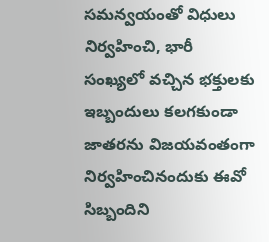సమన్వయంతో విధులు నిర్వహించి, భారీ సంఖ్యలో వచ్చిన భక్తులకు ఇబ్బందులు కలగకుండా జాతరను విజయవంతంగా నిర్వహించినందుకు ఈవో సిబ్బందిని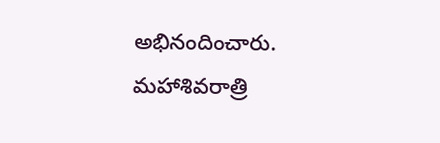అభినందించారు. మహాశివరాత్రి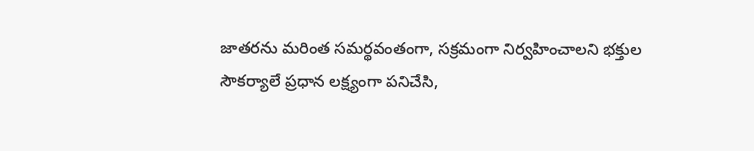జాతరను మరింత సమర్థవంతంగా, సక్రమంగా నిర్వహించాలని భక్తుల సౌకర్యాలే ప్రధాన లక్ష్యంగా పనిచేసి,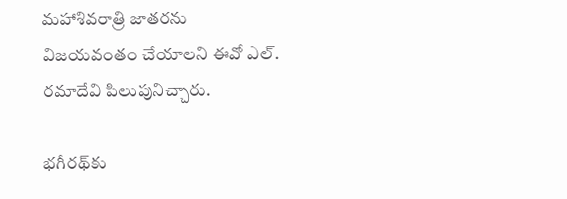మహాశివరాత్రి జాతరను విజయవంతం చేయాలని ఈవో ఎల్. రమాదేవి పిలుపునిచ్చారు.

భగీరథ్‌కు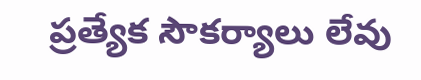ప్రత్యేక సౌకర్యాలు లేవు